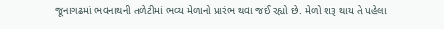જૂનાગઢમાં ભવનાથની તળેટીમાં ભવ્ય મેળાનો પ્રારંભ થવા જઈ રહ્યો છે. મેળો શરૂ થાય તે પહેલા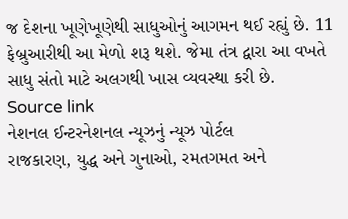જ દેશના ખૂણેખૂણેથી સાધુઓનું આગમન થઈ રહ્યું છે. 11 ફેબ્રુઆરીથી આ મેળો શરૂ થશે. જેમા તંત્ર દ્વારા આ વખતે સાધુ સંતો માટે અલગથી ખાસ વ્યવસ્થા કરી છે.
Source link
નેશનલ ઈન્ટરનેશનલ ન્યૂઝનું ન્યૂઝ પોર્ટલ
રાજકારણ, યુદ્ધ અને ગુનાઓ, રમતગમત અને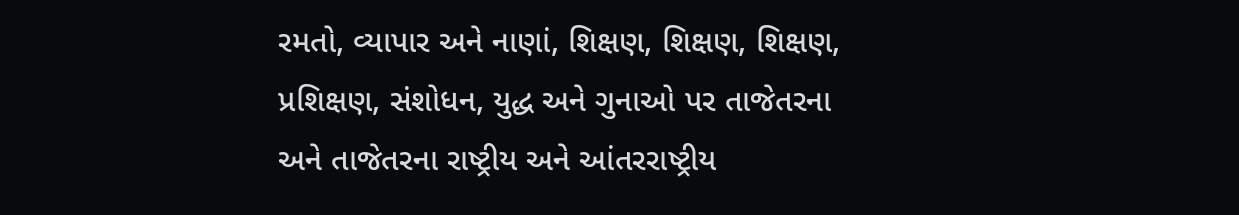રમતો, વ્યાપાર અને નાણાં, શિક્ષણ, શિક્ષણ, શિક્ષણ, પ્રશિક્ષણ, સંશોધન, યુદ્ધ અને ગુનાઓ પર તાજેતરના અને તાજેતરના રાષ્ટ્રીય અને આંતરરાષ્ટ્રીય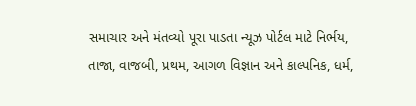સમાચાર અને મંતવ્યો પૂરા પાડતા ન્યૂઝ પોર્ટલ માટે નિર્ભય, તાજા, વાજબી, પ્રથમ, આગળ વિજ્ઞાન અને કાલ્પનિક, ધર્મ,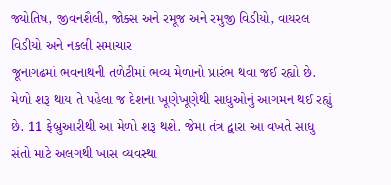જ્યોતિષ, જીવનશૈલી, જોક્સ અને રમૂજ અને રમુજી વિડીયો, વાયરલ વિડીયો અને નકલી સમાચાર
જૂનાગઢમાં ભવનાથની તળેટીમાં ભવ્ય મેળાનો પ્રારંભ થવા જઈ રહ્યો છે. મેળો શરૂ થાય તે પહેલા જ દેશના ખૂણેખૂણેથી સાધુઓનું આગમન થઈ રહ્યું છે. 11 ફેબ્રુઆરીથી આ મેળો શરૂ થશે. જેમા તંત્ર દ્વારા આ વખતે સાધુ સંતો માટે અલગથી ખાસ વ્યવસ્થા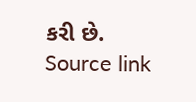કરી છે.
Source link